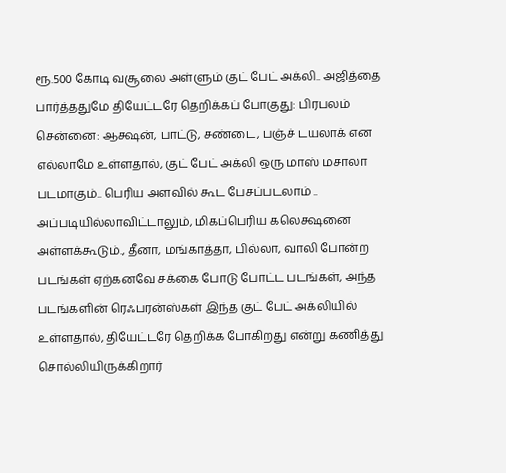ரூ.500 கோடி வசூலை அள்ளும் குட் பேட் அக்லி.. அஜித்தை பார்த்ததுமே தியேட்டரே தெறிக்கப் போகுது: பிரபலம்
சென்னை: ஆக்ஷன், பாட்டு, சண்டை, பஞ்ச் டயலாக் என எல்லாமே உள்ளதால், குட் பேட் அக்லி ஒரு மாஸ் மசாலா படமாகும்.. பெரிய அளவில் கூட பேசப்படலாம் .. அப்படியில்லாவிட்டாலும், மிகப்பெரிய கலெக்ஷனை அள்ளக்கூடும்., தீனா, மங்காத்தா, பில்லா, வாலி போன்ற படங்கள் ஏற்கனவே சக்கை போடு போட்ட படங்கள், அந்த படங்களின் ரெஃபரன்ஸ்கள் இந்த குட் பேட் அக்லியில் உள்ளதால், தியேட்டரே தெறிக்க போகிறது என்று கணித்து சொல்லியிருக்கிறார்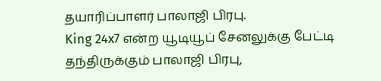தயாரிப்பாளர் பாலாஜி பிரபு.
King 24x7 என்ற யூடியூப் சேனலுக்கு பேட்டி தந்திருக்கும் பாலாஜி பிரபு,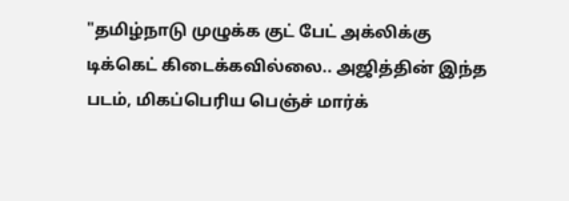"தமிழ்நாடு முழுக்க குட் பேட் அக்லிக்கு டிக்கெட் கிடைக்கவில்லை.. அஜித்தின் இந்த படம், மிகப்பெரிய பெஞ்ச் மார்க்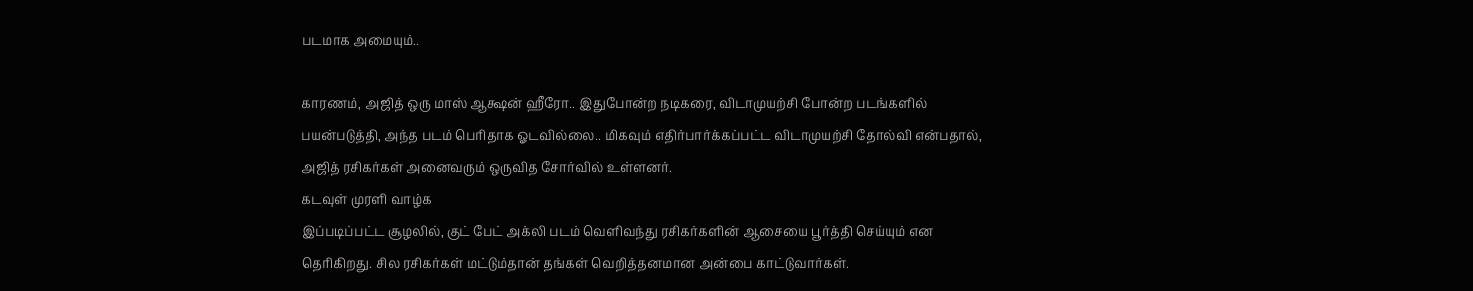படமாக அமையும்..

காரணம், அஜித் ஒரு மாஸ் ஆக்ஷன் ஹீரோ.. இதுபோன்ற நடிகரை, விடாமுயற்சி போன்ற படங்களில் பயன்படுத்தி, அந்த படம் பெரிதாக ஓடவில்லை.. மிகவும் எதிர்பார்க்கப்பட்ட விடாமுயற்சி தோல்வி என்பதால், அஜித் ரசிகர்கள் அனைவரும் ஒருவித சோர்வில் உள்ளனர்.
கடவுள் முரளி வாழ்க
இப்படிப்பட்ட சூழலில், குட் பேட் அக்லி படம் வெளிவந்து ரசிகர்களின் ஆசையை பூர்த்தி செய்யும் என தெரிகிறது. சில ரசிகர்கள் மட்டும்தான் தங்கள் வெறித்தனமான அன்பை காட்டுவார்கள்.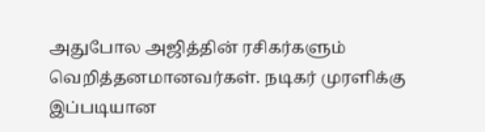அதுபோல அஜித்தின் ரசிகர்களும் வெறித்தனமானவர்கள். நடிகர் முரளிக்கு இப்படியான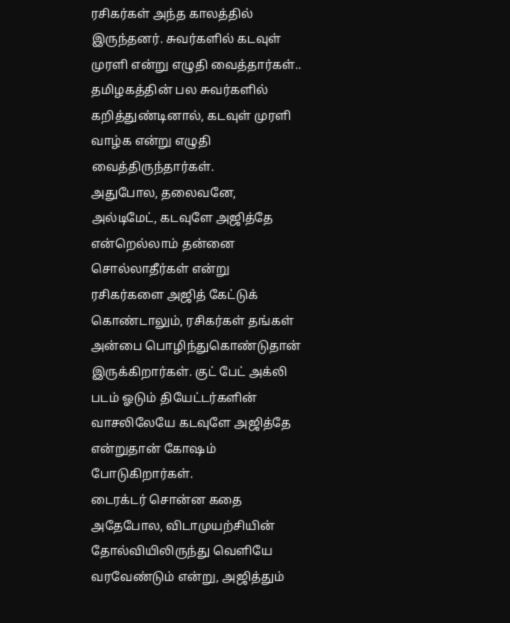ரசிகர்கள் அந்த காலத்தில் இருந்தனர். சுவர்களில் கடவுள் முரளி என்று எழுதி வைத்தார்கள்.. தமிழகத்தின் பல சுவர்களில் கறித்துண்டினால், கடவுள் முரளி வாழ்க என்று எழுதி வைத்திருந்தார்கள்.
அதுபோல, தலைவனே, அல்டிமேட், கடவுளே அஜித்தே என்றெல்லாம் தன்னை சொல்லாதீர்கள் என்று ரசிகர்களை அஜித் கேட்டுக் கொண்டாலும், ரசிகர்கள் தங்கள் அன்பை பொழிந்துகொண்டுதான் இருக்கிறார்கள். குட் பேட் அக்லி படம் ஓடும் தியேட்டர்களின் வாசலிலேயே கடவுளே அஜித்தே என்றுதான் கோஷம் போடுகிறார்கள்.
டைரக்டர் சொன்ன கதை
அதேபோல, விடாமுயற்சியின் தோல்வியிலிருந்து வெளியே வரவேண்டும் என்று, அஜித்தும்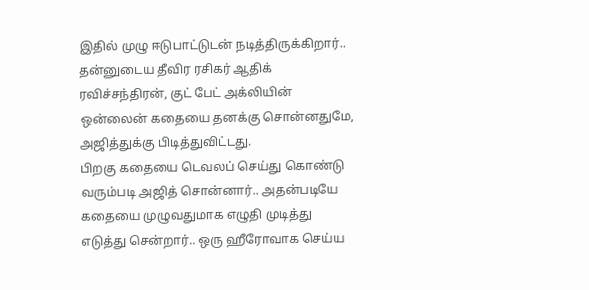இதில் முழு ஈடுபாட்டுடன் நடித்திருக்கிறார்.. தன்னுடைய தீவிர ரசிகர் ஆதிக் ரவிச்சந்திரன், குட் பேட் அக்லியின் ஒன்லைன் கதையை தனக்கு சொன்னதுமே, அஜித்துக்கு பிடித்துவிட்டது.
பிறகு கதையை டெவலப் செய்து கொண்டு வரும்படி அஜித் சொன்னார்.. அதன்படியே கதையை முழுவதுமாக எழுதி முடித்து எடுத்து சென்றார்.. ஒரு ஹீரோவாக செய்ய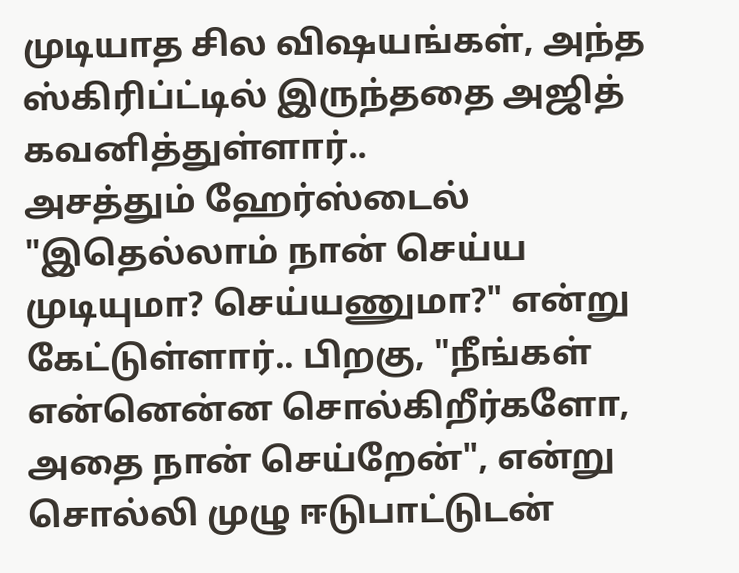முடியாத சில விஷயங்கள், அந்த ஸ்கிரிப்ட்டில் இருந்ததை அஜித் கவனித்துள்ளார்..
அசத்தும் ஹேர்ஸ்டைல்
"இதெல்லாம் நான் செய்ய முடியுமா? செய்யணுமா?" என்று கேட்டுள்ளார்.. பிறகு, "நீங்கள் என்னென்ன சொல்கிறீர்களோ, அதை நான் செய்றேன்", என்று சொல்லி முழு ஈடுபாட்டுடன்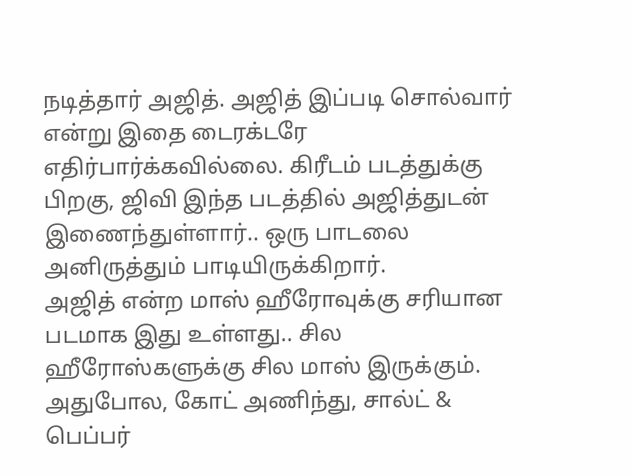நடித்தார் அஜித். அஜித் இப்படி சொல்வார் என்று இதை டைரக்டரே எதிர்பார்க்கவில்லை. கிரீடம் படத்துக்கு பிறகு, ஜிவி இந்த படத்தில் அஜித்துடன் இணைந்துள்ளார்.. ஒரு பாடலை அனிருத்தும் பாடியிருக்கிறார்.
அஜித் என்ற மாஸ் ஹீரோவுக்கு சரியான படமாக இது உள்ளது.. சில ஹீரோஸ்களுக்கு சில மாஸ் இருக்கும். அதுபோல, கோட் அணிந்து, சால்ட் & பெப்பர்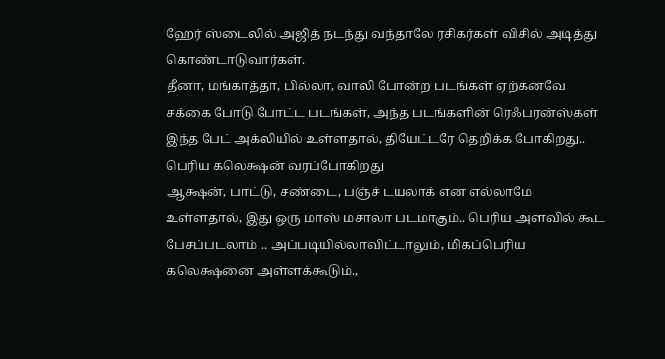ஹேர் ஸ்டைலில் அஜித் நடந்து வந்தாலே ரசிகர்கள் விசில் அடித்து கொண்டாடுவார்கள்.
தீனா, மங்காத்தா, பில்லா, வாலி போன்ற படங்கள் ஏற்கனவே சக்கை போடு போட்ட படங்கள், அந்த படங்களின் ரெஃபரன்ஸ்கள் இந்த பேட் அக்லியில் உள்ளதால், தியேட்டரே தெறிக்க போகிறது..
பெரிய கலெக்ஷன் வரப்போகிறது
ஆக்ஷன், பாட்டு, சண்டை, பஞ்ச் டயலாக் என எல்லாமே உள்ளதால், இது ஒரு மாஸ் மசாலா படமாகும்.. பெரிய அளவில் கூட பேசப்படலாம் .. அப்படியில்லாவிட்டாலும், மிகப்பெரிய கலெக்ஷனை அள்ளக்கூடும்.,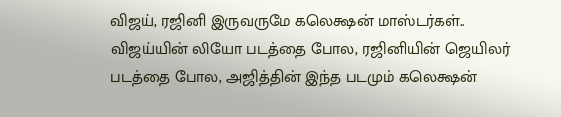விஜய், ரஜினி இருவருமே கலெக்ஷன் மாஸ்டர்கள்.. விஜய்யின் லியோ படத்தை போல, ரஜினியின் ஜெயிலர் படத்தை போல, அஜித்தின் இந்த படமும் கலெக்ஷன்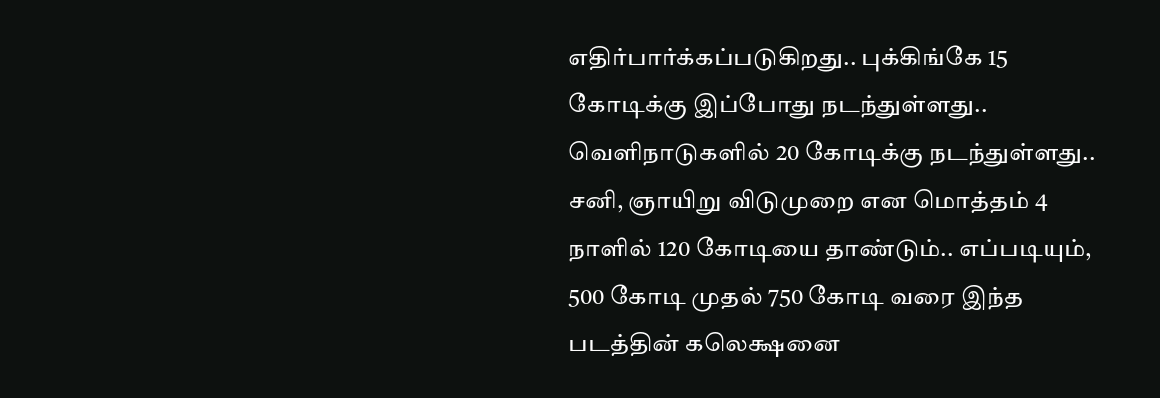எதிர்பார்க்கப்படுகிறது.. புக்கிங்கே 15 கோடிக்கு இப்போது நடந்துள்ளது.. வெளிநாடுகளில் 20 கோடிக்கு நடந்துள்ளது.. சனி, ஞாயிறு விடுமுறை என மொத்தம் 4 நாளில் 120 கோடியை தாண்டும்.. எப்படியும், 500 கோடி முதல் 750 கோடி வரை இந்த படத்தின் கலெக்ஷனை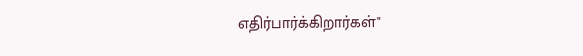எதிர்பார்க்கிறார்கள்"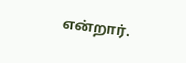என்றார்.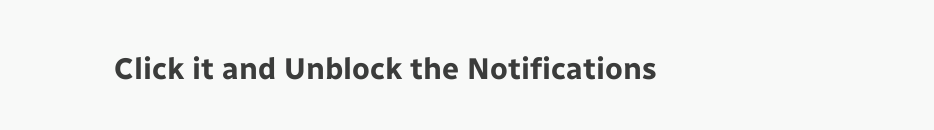Click it and Unblock the Notifications